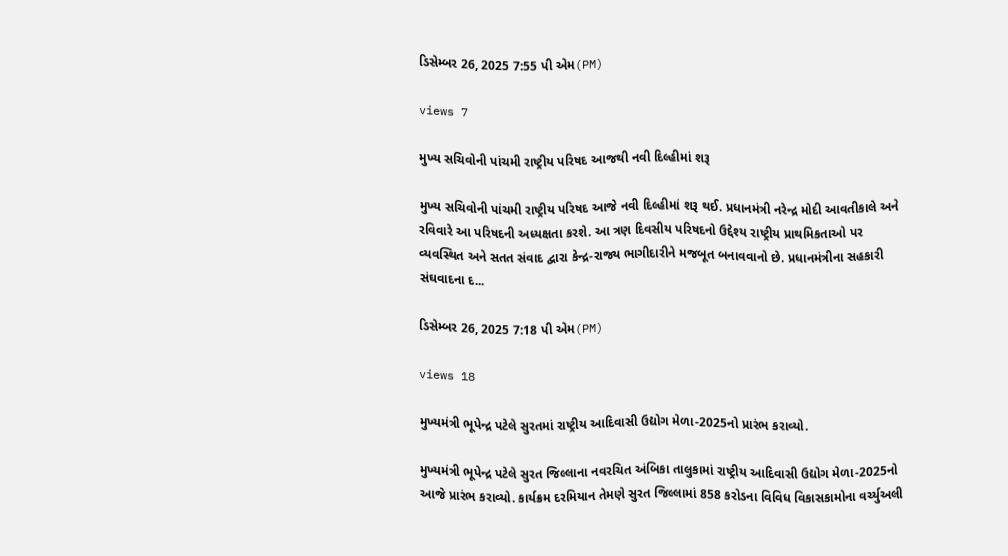ડિસેમ્બર 26, 2025 7:55 પી એમ(PM)

views 7

મુખ્ય સચિવોની પાંચમી રાષ્ટ્રીય પરિષદ આજથી નવી દિલ્હીમાં શરૂ

મુખ્ય સચિવોની પાંચમી રાષ્ટ્રીય પરિષદ આજે નવી દિલ્હીમાં શરૂ થઈ. પ્રધાનમંત્રી નરેન્દ્ર મોદી આવતીકાલે અને રવિવારે આ પરિષદની અધ્યક્ષતા કરશે. આ ત્રણ દિવસીય પરિષદનો ઉદ્દેશ્ય રાષ્ટ્રીય પ્રાથમિકતાઓ પર વ્યવસ્થિત અને સતત સંવાદ દ્વારા કેન્દ્ર-રાજ્ય ભાગીદારીને મજબૂત બનાવવાનો છે. પ્રધાનમંત્રીના સહકારી સંઘવાદના દ...

ડિસેમ્બર 26, 2025 7:18 પી એમ(PM)

views 18

મુખ્યમંત્રી ભૂપેન્દ્ર પટેલે સુરતમાં રાષ્ટ્રીય આદિવાસી ઉદ્યોગ મેળા-2025નો પ્રારંભ કરાવ્યો.

મુખ્યમંત્રી ભૂપેન્દ્ર પટેલે સુરત જિલ્લાના નવરચિત અંબિકા તાલુકામાં રાષ્ટ્રીય આદિવાસી ઉદ્યોગ મેળા-2025નો આજે પ્રારંભ કરાવ્યો. કાર્યક્રમ દરમિયાન તેમણે સુરત જિલ્લામાં 858 કરોડના વિવિધ વિકાસકામોના વર્ચ્યુઅલી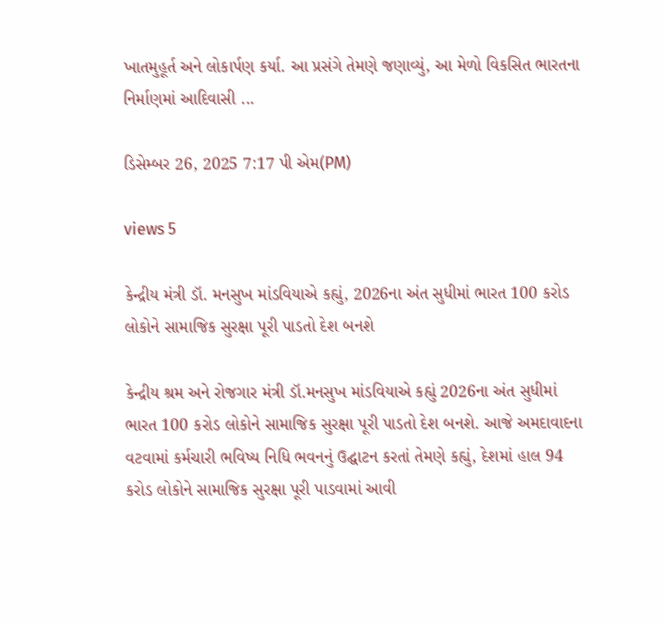ખાતમુહૂર્ત અને લોકાર્પણ કર્યા. આ પ્રસંગે તેમણે જણાવ્યું, આ મેળો વિકસિત ભારતના નિર્માણમાં આદિવાસી ...

ડિસેમ્બર 26, 2025 7:17 પી એમ(PM)

views 5

કેન્દ્રીય મંત્રી ડૉ. મનસુખ માંડવિયાએ કહ્યું, 2026ના અંત સુધીમાં ભારત 100 કરોડ લોકોને સામાજિક સુરક્ષા પૂરી પાડતો દેશ બનશે

કેન્દ્રીય શ્રમ અને રોજગાર મંત્રી ડૉ.મનસુખ માંડવિયાએ કહ્યું 2026ના અંત સુધીમાં ભારત 100 કરોડ લોકોને સામાજિક સુરક્ષા પૂરી પાડતો દેશ બનશે. આજે અમદાવાદના વટવામાં કર્મચારી ભવિષ્ય નિધિ ભવનનું ઉદ્ઘાટન કરતાં તેમણે કહ્યું, દેશમાં હાલ 94 કરોડ લોકોને સામાજિક સુરક્ષા પૂરી પાડવામાં આવી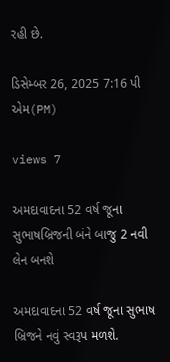રહી છે.

ડિસેમ્બર 26, 2025 7:16 પી એમ(PM)

views 7

અમદાવાદના 52 વર્ષ જૂના સુભાષબ્રિજની બંને બાજુ 2 નવી લેન બનશે

અમદાવાદના 52 વર્ષ જૂના સુભાષ બ્રિજને નવું સ્વરૂપ મળશે.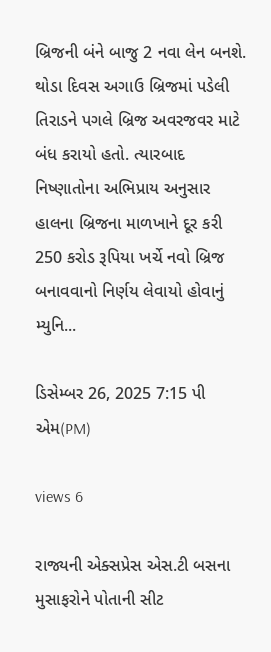બ્રિજની બંને બાજુ 2 નવા લેન બનશે. થોડા દિવસ અગાઉ બ્રિજમાં પડેલી તિરાડને પગલે બ્રિજ અવરજવર માટે બંધ કરાયો હતો. ત્યારબાદ નિષ્ણાતોના અભિપ્રાય અનુસાર હાલના બ્રિજના માળખાને દૂર કરી 250 કરોડ રૂપિયા ખર્ચે નવો બ્રિજ બનાવવાનો નિર્ણય લેવાયો હોવાનું મ્યુનિ...

ડિસેમ્બર 26, 2025 7:15 પી એમ(PM)

views 6

રાજ્યની એક્સપ્રેસ એસ.ટી બસના મુસાફરોને પોતાની સીટ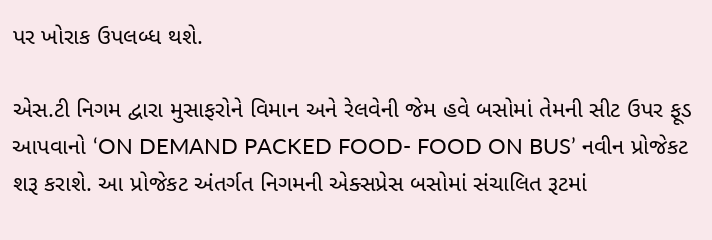પર ખોરાક ઉપલબ્ધ થશે.

એસ.ટી નિગમ દ્વારા મુસાફરોને વિમાન અને રેલવેની જેમ હવે બસોમાં તેમની સીટ ઉપર ફૂડ આપવાનો ‘ON DEMAND PACKED FOOD- FOOD ON BUS’ નવીન પ્રોજેકટ શરૂ કરાશે. આ પ્રોજેકટ અંતર્ગત નિગમની એક્સપ્રેસ બસોમાં સંચાલિત રૂટમાં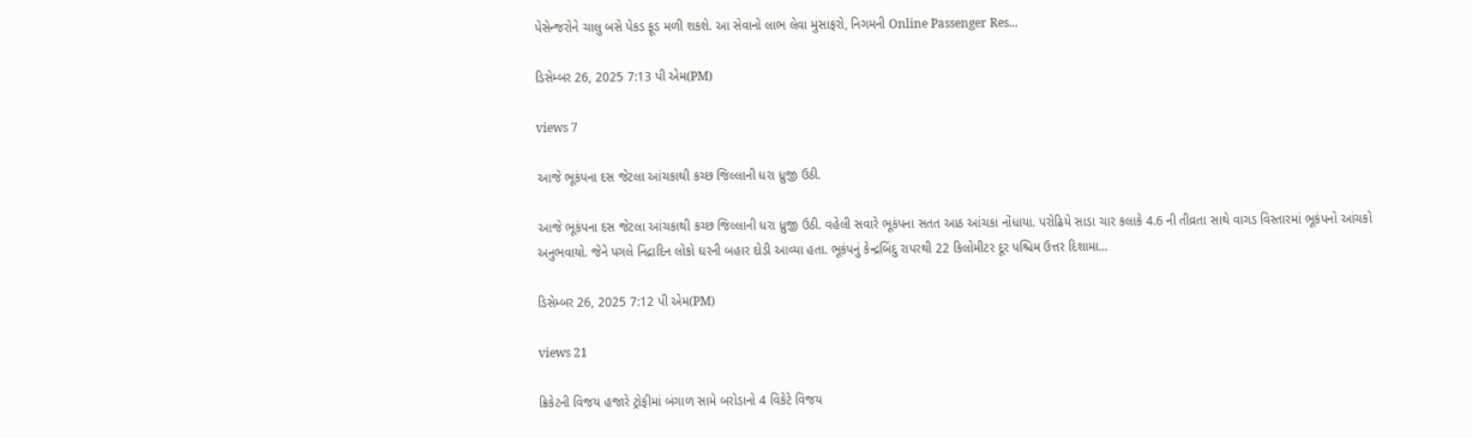પેસેન્જરોને ચાલુ બસે પેકડ ફૂડ મળી શકશે. આ સેવાનો લાભ લેવા મુસાફરો, નિગમની Online Passenger Res...

ડિસેમ્બર 26, 2025 7:13 પી એમ(PM)

views 7

આજે ભૂકંપના દસ જેટલા આંચકાથી કચ્છ જિલ્લાની ધરા ધ્રુજી ઉઠી.

આજે ભૂકંપના દસ જેટલા આંચકાથી કચ્છ જિલ્લાની ધરા ધ્રુજી ઉઠી. વહેલી સવારે ભૂકંપના સતત આઠ આંચકા નોંધાયા. પરોઢિયે સાડા ચાર કલાકે 4.6 ની તીવ્રતા સાથે વાગડ વિસ્તારમાં ભૂકંપનો આંચકો અનુભવાયો. જેને પગલે નિંદ્રાદિન લોકો ઘરની બહાર દોડી આવ્યા હતા. ભૂકંપનું કેન્દ્રબિંદુ રાપરથી 22 કિલોમીટર દૂર પશ્ચિમ ઉત્તર દિશામા...

ડિસેમ્બર 26, 2025 7:12 પી એમ(PM)

views 21

ક્રિકેટની વિજય હજારે ટ્રોફીમાં બંગાળ સામે બરોડાનો 4 વિકેટે વિજય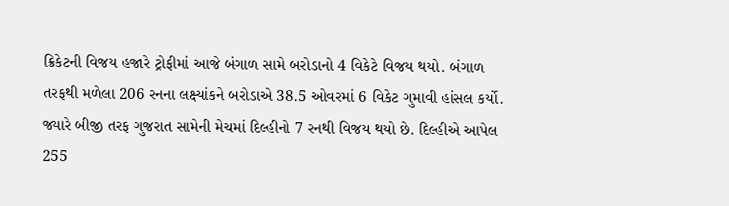ક્રિકેટની વિજય હજારે ટ્રોફીમાં આજે બંગાળ સામે બરોડાનો 4 વિકેટે વિજય થયો. બંગાળ તરફથી મળેલા 206 રનના લક્ષ્યાંકને બરોડાએ 38.5 ઓવરમાં 6 વિકેટ ગુમાવી હાંસલ કર્યો. જ્યારે બીજી તરફ ગુજરાત સામેની મેચમાં દિલ્હીનો 7 રનથી વિજય થયો છે. દિલ્હીએ આપેલ 255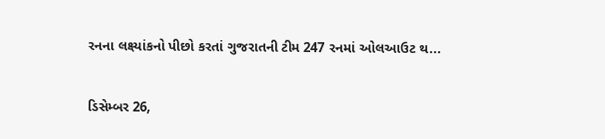રનના લક્ષ્યાંકનો પીછો કરતાં ગુજરાતની ટીમ 247 રનમાં ઓલઆઉટ થ...

ડિસેમ્બર 26,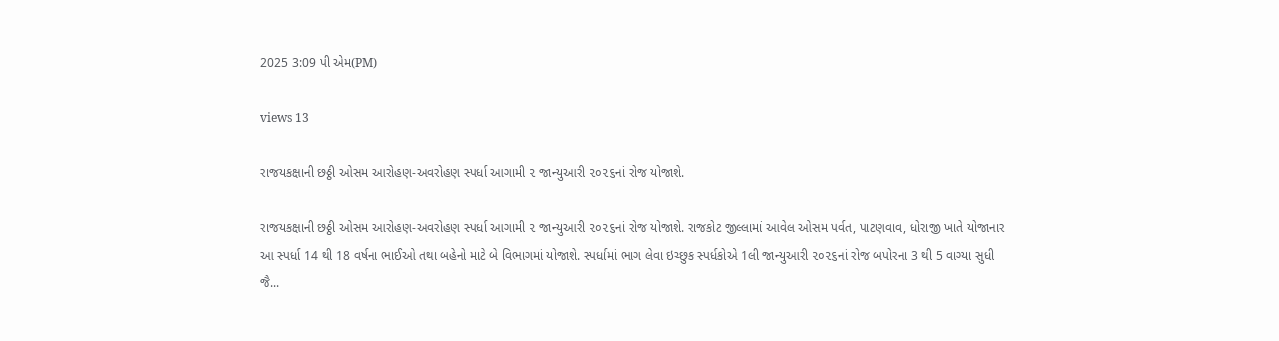2025 3:09 પી એમ(PM)

views 13

રાજયકક્ષાની છઠ્ઠી ઓસમ આરોહણ-અવરોહણ સ્પર્ધા આગામી ૨ જાન્યુઆરી ૨૦૨૬નાં રોજ યોજાશે.

રાજયકક્ષાની છઠ્ઠી ઓસમ આરોહણ-અવરોહણ સ્પર્ધા આગામી ૨ જાન્યુઆરી ૨૦૨૬નાં રોજ યોજાશે. રાજકોટ જીલ્લામાં આવેલ ઓસમ પર્વત, પાટણવાવ, ધોરાજી ખાતે યોજાનાર આ સ્પર્ધા 14 થી 18 વર્ષના ભાઈઓ તથા બહેનો માટે બે વિભાગમાં યોજાશે. સ્પર્ધામાં ભાગ લેવા ઇચ્છુક સ્પર્ધકોએ 1લી જાન્યુઆરી ૨૦૨૬નાં રોજ બપોરના 3 થી 5 વાગ્યા સુધી જૈ...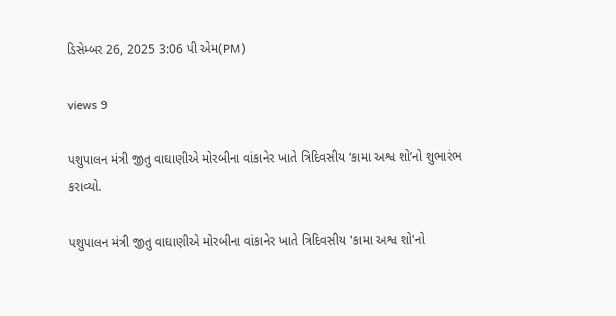ડિસેમ્બર 26, 2025 3:06 પી એમ(PM)

views 9

પશુપાલન મંત્રી જીતુ વાઘાણીએ મોરબીના વાંકાનેર ખાતે ત્રિદિવસીય ‘કામા અશ્વ શો’નો શુભારંભ કરાવ્યો.

પશુપાલન મંત્રી જીતુ વાઘાણીએ મોરબીના વાંકાનેર ખાતે ત્રિદિવસીય 'કામા અશ્વ શો'નો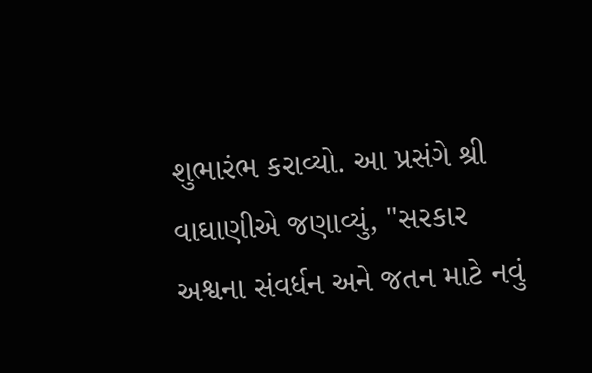શુભારંભ કરાવ્યો. આ પ્રસંગે શ્રી વાઘાણીએ જણાવ્યું, "સરકાર અશ્વના સંવર્ધન અને જતન માટે નવું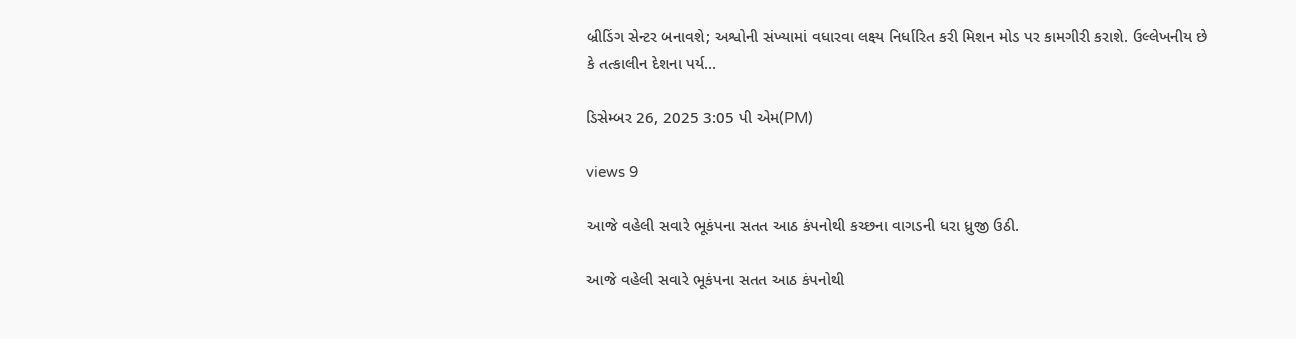બ્રીડિંગ સેન્ટર બનાવશે; અશ્વોની સંખ્યામાં વધારવા લક્ષ્ય નિર્ધારિત કરી મિશન મોડ પર કામગીરી કરાશે. ઉલ્લેખનીય છે કે તત્કાલીન દેશના પર્ય...

ડિસેમ્બર 26, 2025 3:05 પી એમ(PM)

views 9

આજે વહેલી સવારે ભૂકંપના સતત આઠ કંપનોથી કચ્છના વાગડની ધરા ધ્રુજી ઉઠી.

આજે વહેલી સવારે ભૂકંપના સતત આઠ કંપનોથી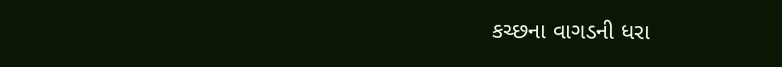કચ્છના વાગડની ધરા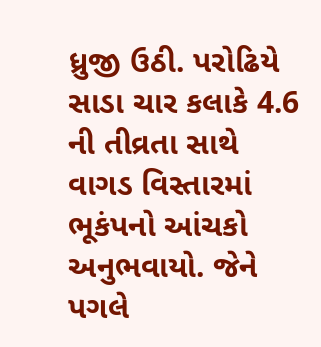ધ્રુજી ઉઠી. પરોઢિયે સાડા ચાર કલાકે 4.6 ની તીવ્રતા સાથે વાગડ વિસ્તારમાં ભૂકંપનો આંચકો અનુભવાયો. જેને પગલે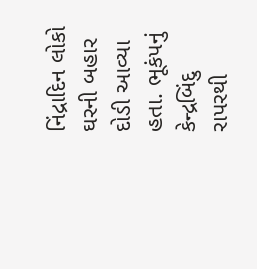નિંદ્રાદિન લોકો ઘરની બહાર દોડી આવ્યા હતા. ભૂકંપનું કેન્દ્રબિંદુ રાપરથી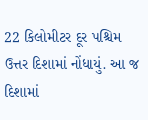22 કિલોમીટર દૂર પશ્ચિમ ઉત્તર દિશામાં નોંધાયું. આ જ દિશામાં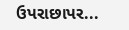ઉપરાછાપર...